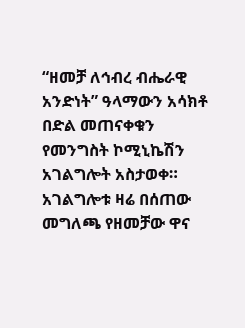“ዘመቻ ለኅብረ ብሔራዊ አንድነት” ዓላማውን አሳክቶ በድል መጠናቀቁን የመንግስት ኮሚኒኬሽን አገልግሎት አስታወቀ።
አገልግሎቱ ዛሬ በሰጠው መግለጫ የዘመቻው ዋና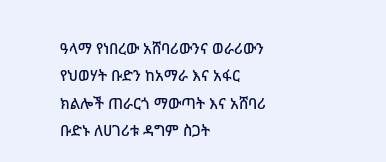ዓላማ የነበረው አሸባሪውንና ወራሪውን የህወሃት ቡድን ከአማራ እና አፋር ክልሎች ጠራርጎ ማውጣት እና አሸባሪ ቡድኑ ለሀገሪቱ ዳግም ስጋት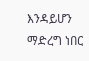እንዳይሆን ማድረግ ነበር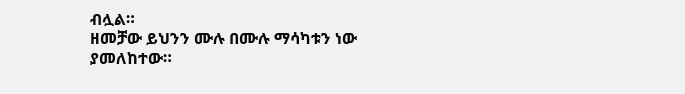ብሏል።
ዘመቻው ይህንን ሙሉ በሙሉ ማሳካቱን ነው ያመለከተው።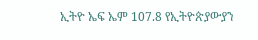ኢትዮ ኤፍ ኤም 107.8 የኢትዮጵያውያን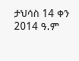ታህሳስ 14 ቀን 2014 ዓ.ም